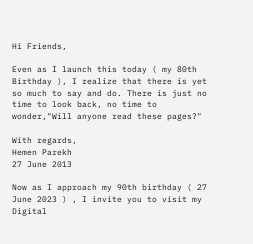Hi Friends,

Even as I launch this today ( my 80th Birthday ), I realize that there is yet so much to say and do. There is just no time to look back, no time to wonder,"Will anyone read these pages?"

With regards,
Hemen Parekh
27 June 2013

Now as I approach my 90th birthday ( 27 June 2023 ) , I invite you to visit my Digital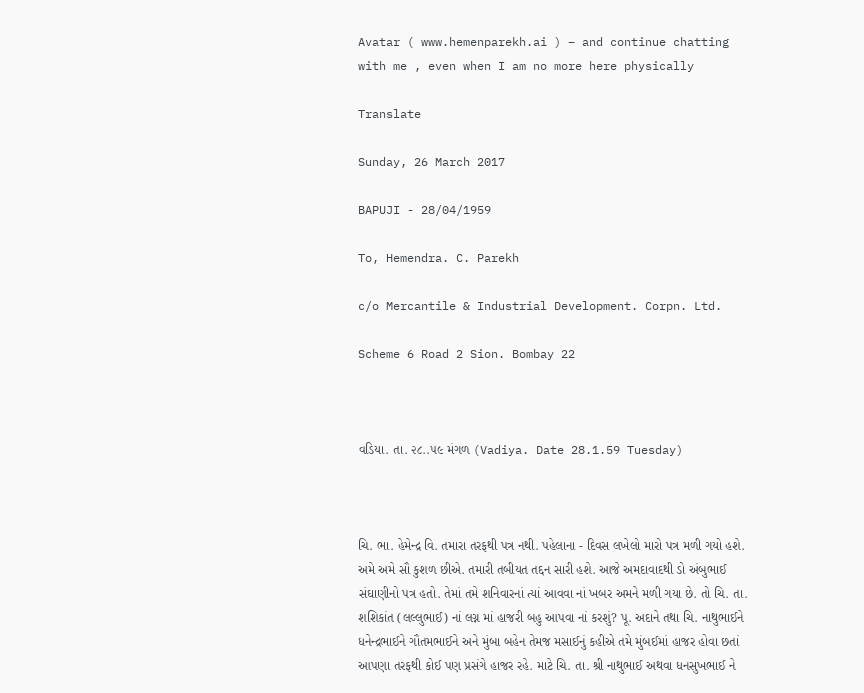Avatar ( www.hemenparekh.ai ) – and continue chatting with me , even when I am no more here physically

Translate

Sunday, 26 March 2017

BAPUJI - 28/04/1959

To, Hemendra. C. Parekh

c/o Mercantile & Industrial Development. Corpn. Ltd.

Scheme 6 Road 2 Sion. Bombay 22



વડિયા. તા. ૨૮..૫૯ મંગળ (Vadiya. Date 28.1.59 Tuesday)



ચિ. ભા. હેમેન્દ્ર વિ. તમારા તરફથી પત્ર નથી. પહેલાના - દિવસ લખેલો મારો પત્ર મળી ગયો હશે. અમે અમે સૌ કુશળ છીએ. તમારી તબીયત તદ્દન સારી હશે. આજે અમદાવાદથી ડો અંબુભાઈ સંઘાણીનો પત્ર હતો. તેમાં તમે શનિવારનાં ત્યાં આવવા નાં ખબર અમને મળી ગયા છે. તો ચિ. તા. શશિકાંત (લલ્લુભાઈ) નાં લગ્ન માં હાજરી બહુ આપવા નાં કરશું? પૂ. અદાને તથા ચિ. નાથુભાઈને ધનેન્દ્રભાઈને ગૌતમભાઈને અને મુંબા બહેન તેમજ મસાઈનું કહીએ તમે મુંબઈમાં હાજર હોવા છતાં આપણા તરફથી કોઈ પણ પ્રસંગે હાજર રહે. માટે ચિ. તા. શ્રી નાથુભાઈ અથવા ધનસુખભાઈ ને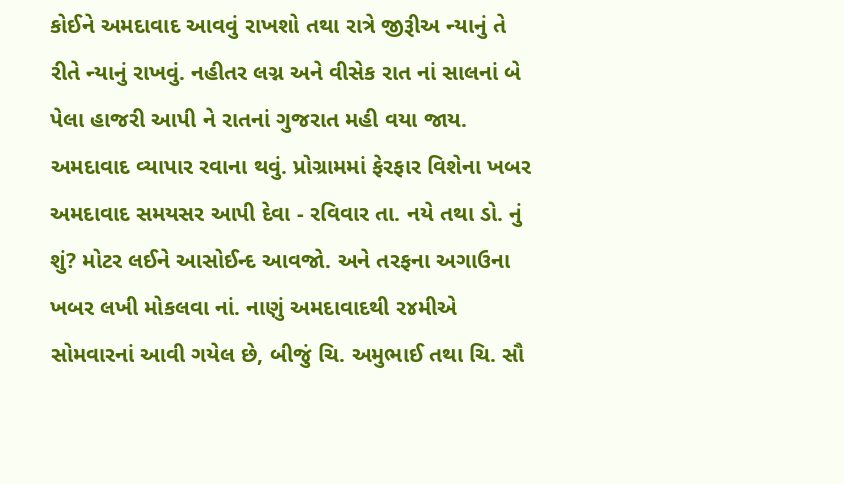કોઈને અમદાવાદ આવવું રાખશો તથા રાત્રે જીરૂીઅ ન્યાનું તે રીતે ન્યાનું રાખવું. નહીતર લગ્ન અને વીસેક રાત નાં સાલનાં બે પેલા હાજરી આપી ને રાતનાં ગુજરાત મહી વયા જાય. અમદાવાદ વ્યાપાર રવાના થવું. પ્રોગ્રામમાં ફેરફાર વિશેના ખબર અમદાવાદ સમયસર આપી દેવા - રવિવાર તા. નયે તથા ડો. નું શું? મોટર લઈને આસોઈન્દ આવજો. અને તરફના અગાઉના ખબર લખી મોકલવા નાં. નાણું અમદાવાદથી ર૪મીએ સોમવારનાં આવી ગયેલ છે, બીજું ચિ. અમુભાઈ તથા ચિ. સૌ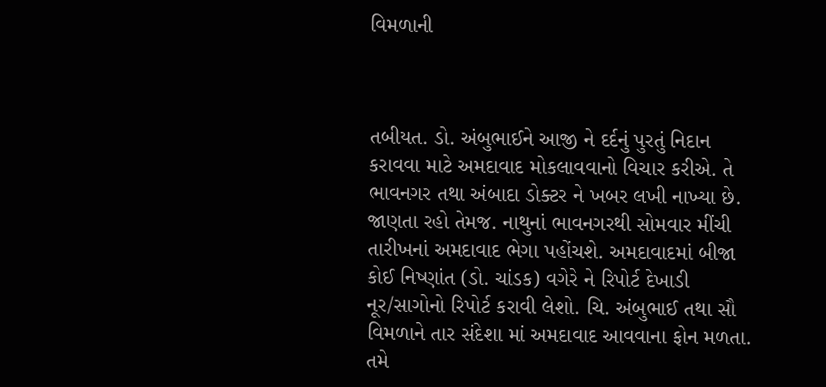વિમળાની



તબીયત. ડો. અંબુભાઈને આજી ને દર્દનું પુરતું નિદાન કરાવવા માટે અમદાવાદ મોકલાવવાનો વિચાર કરીએ. તે ભાવનગર તથા અંબાદા ડોક્ટર ને ખબર લખી નાખ્યા છે. જાણતા રહો તેમજ. નાથુનાં ભાવનગરથી સોમવાર મીંચી તારીખનાં અમદાવાદ ભેગા પહોંચશે. અમદાવાદમાં બીજા કોઈ નિષ્ણાંત (ડો. ચાંડક) વગેરે ને રિપોર્ટ દેખાડી નૂર/સાગોનો રિપોર્ટ કરાવી લેશો. ચિ. અંબુભાઈ તથા સૌ વિમળાને તાર સંદેશા માં અમદાવાદ આવવાના ફોન મળતા. તમે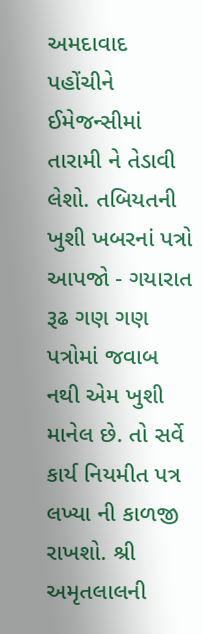અમદાવાદ પહોંચીને ઈમેજન્સીમાં તારામી ને તેડાવી લેશો. તબિયતની ખુશી ખબરનાં પત્રો આપજો - ગયારાત રૂઢ ગણ ગણ પત્રોમાં જવાબ નથી એમ ખુશી માનેલ છે. તો સર્વે કાર્ય નિયમીત પત્ર લખ્યા ની કાળજી રાખશો. શ્રી અમૃતલાલની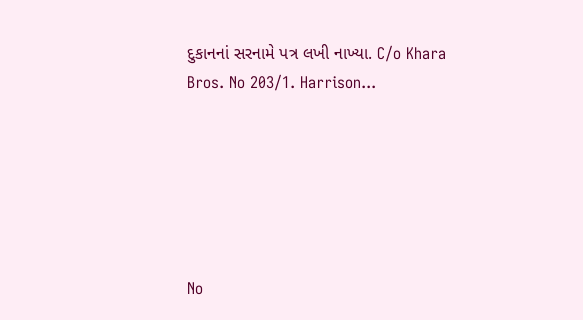દુકાનનાં સરનામે પત્ર લખી નાખ્યા. C/o Khara Bros. No 203/1. Harrison...






No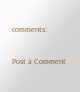comments:

Post a Comment